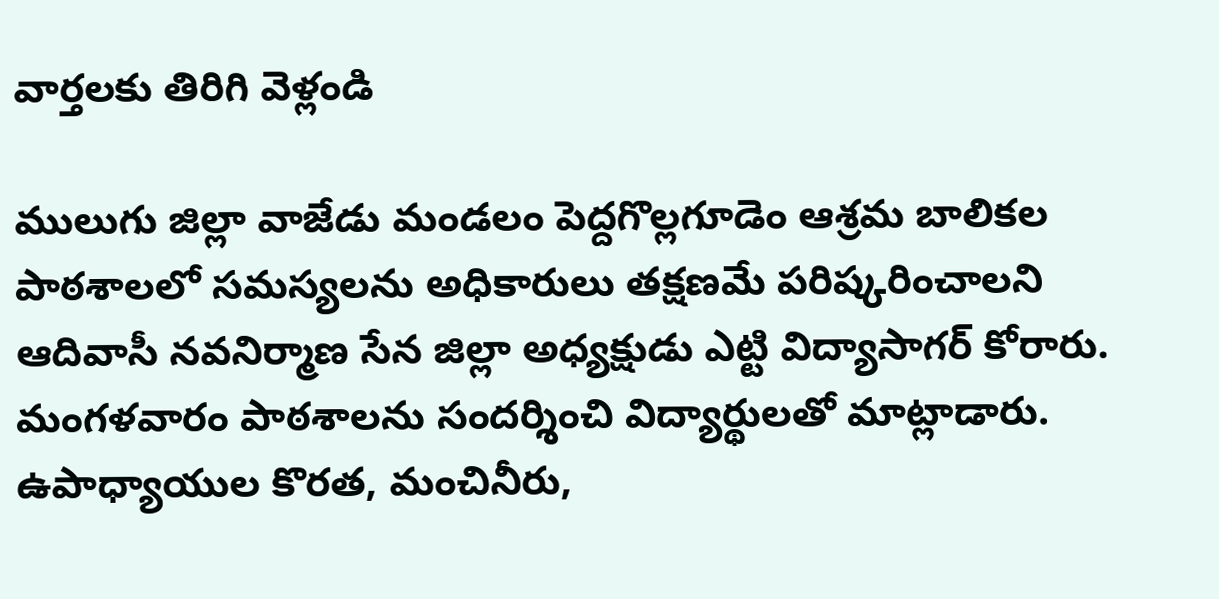వార్తలకు తిరిగి వెళ్లండి

ములుగు జిల్లా వాజేడు మండలం పెద్దగొల్లగూడెం ఆశ్రమ బాలికల పాఠశాలలో సమస్యలను అధికారులు తక్షణమే పరిష్కరించాలని ఆదివాసీ నవనిర్మాణ సేన జిల్లా అధ్యక్షుడు ఎట్టి విద్యాసాగర్ కోరారు. మంగళవారం పాఠశాలను సందర్శించి విద్యార్థులతో మాట్లాడారు.
ఉపాధ్యాయుల కొరత, మంచినీరు,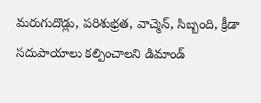మరుగుదొడ్లు, పరిశుభ్రత, వాచ్మెన్, సిబ్బంది, క్రీడా సదుపాయాలు కల్పించాలని డిమాండ్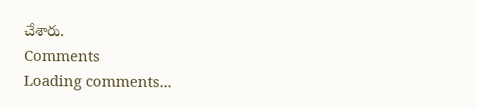చేశారు.
Comments
Loading comments...